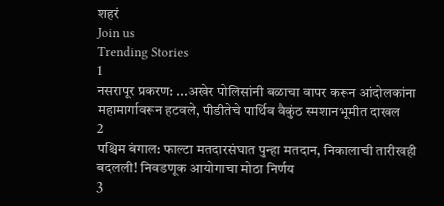शहरं
Join us
Trending Stories
1
नसरापूर प्रकरण: ...अखेर पोलिसांनी बळाचा वापर करून आंदोलकांना महामार्गावरून हटवले, पीडीतेचे पार्थिव वैकुंठ स्मशानभूमीत दाखल
2
पश्चिम बंगाल: फाल्टा मतदारसंघात पुन्हा मतदान, निकालाची तारीखही बदलली! निवडणूक आयोगाचा मोठा निर्णय
3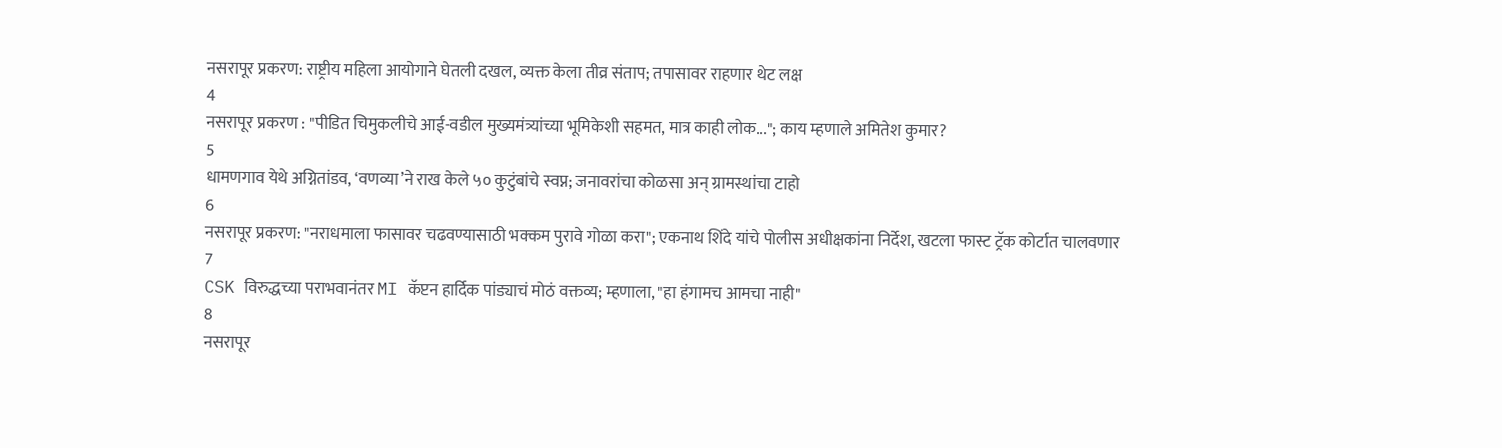नसरापूर प्रकरण: राष्ट्रीय महिला आयोगाने घेतली दखल, व्यक्त केला तीव्र संताप; तपासावर राहणार थेट लक्ष
4
नसरापूर प्रकरण : "पीडित चिमुकलीचे आई-वडील मुख्यमंत्र्यांच्या भूमिकेशी सहमत, मात्र काही लोक..."; काय म्हणाले अमितेश कुमार?
5
धामणगाव येथे अग्नितांडव, ‘वणव्या’ने राख केले ५० कुटुंबांचे स्वप्न; जनावरांचा कोळसा अन् ग्रामस्थांचा टाहो
6
नसरापूर प्रकरण: "नराधमाला फासावर चढवण्यासाठी भक्कम पुरावे गोळा करा"; एकनाथ शिंदे यांचे पोलीस अधीक्षकांना निर्देश, खटला फास्ट ट्रॅक कोर्टात चालवणार
7
CSK विरुद्धच्या पराभवानंतर MI कॅप्टन हार्दिक पांड्याचं मोठं वक्तव्य; म्हणाला, "हा हंगामच आमचा नाही"
8
नसरापूर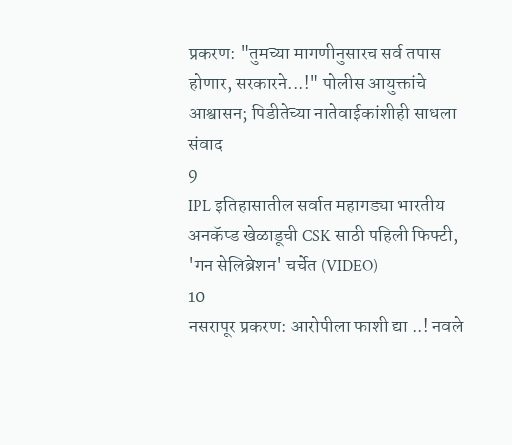प्रकरण: "तुमच्या मागणीनुसारच सर्व तपास होणार, सरकारने...!" पोलीस आयुक्तांचे आश्वासन; पिडीतेच्या नातेवाईकांशीही साधला संवाद
9
IPL इतिहासातील सर्वात महागड्या भारतीय अनकॅप्ड खेळाडूची CSK साठी पहिली फिफ्टी, 'गन सेलिब्रेशन' चर्चेत (VIDEO)
10
नसरापूर प्रकरण: आरोपीला फाशी द्या ..! नवले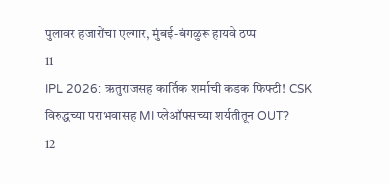पुलावर हजारोंचा एल्गार, मुंबई-बंगळुरू हायवे ठप्प
11
IPL 2026: ऋतुराजसह कार्तिक शर्माची कडक फिफ्टी! CSK विरुद्धच्या पराभवासह MI प्लेऑफ्सच्या शर्यतीतून OUT?
12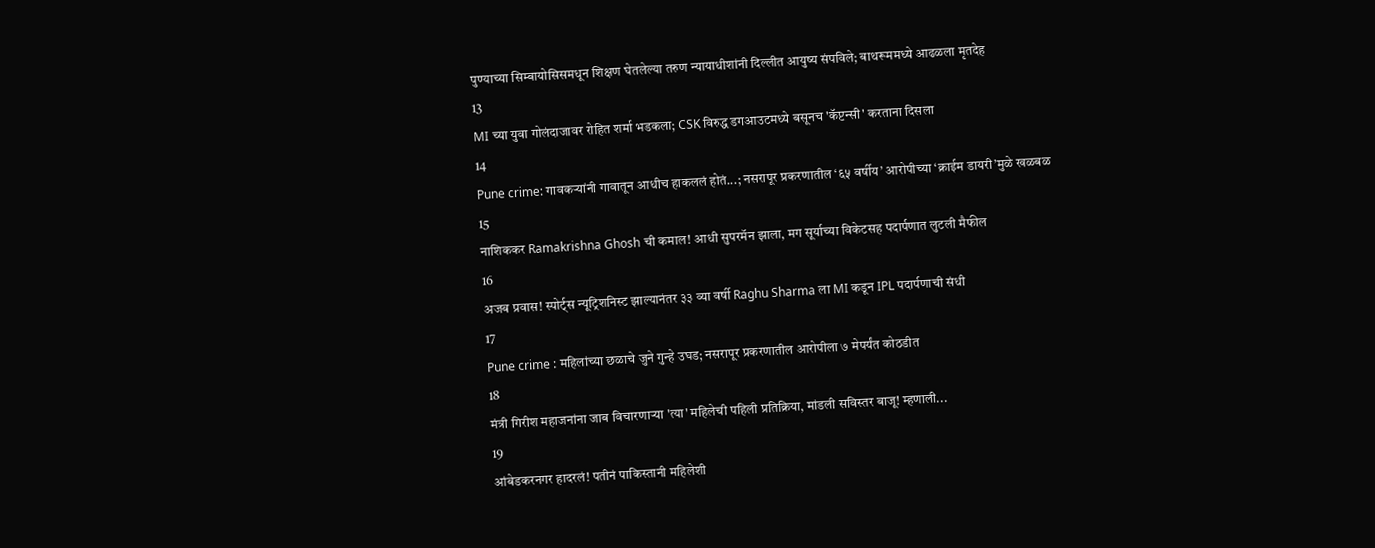पुण्याच्या सिम्बायोसिसमधून शिक्षण घेतलेल्या तरुण न्यायाधीशांनी दिल्लीत आयुष्य संपविले; बाथरूममध्ये आढळला मृतदेह
13
MI च्या युवा गोलंदाजावर रोहित शर्मा भडकला; CSK विरुद्ध डगआउटमध्ये बसूनच 'कॅप्टन्सी' करताना दिसला
14
Pune crime: गावकऱ्यांनी गावातून आधीच हाकललं होतं...; नसरापूर प्रकरणातील ‘६५ वर्षीय’ आरोपीच्या ‘क्राईम डायरी’मुळे खळबळ
15
नाशिककर Ramakrishna Ghosh ची कमाल! आधी सुपरमॅन झाला, मग सूर्याच्या विकेटसह पदार्पणात लुटली मैफील
16
अजब प्रवास! स्पोर्ट्स न्यूट्रिशनिस्ट झाल्यानंतर ३३ व्या वर्षी Raghu Sharma ला MI कडून IPL पदार्पणाची संधी
17
Pune crime : महिलांच्या छळाचे जुने गुन्हे उघड; नसरापूर प्रकरणातील आरोपीला ७ मेपर्यंत कोठडीत
18
मंत्री गिरीश महाजनांना जाब विचारणाऱ्या 'त्या' महिलेची पहिली प्रतिक्रिया, मांडली सविस्तर बाजू! म्हणाली...
19
आंबेडकरनगर हादरलं! पतीनं पाकिस्तानी महिलेशी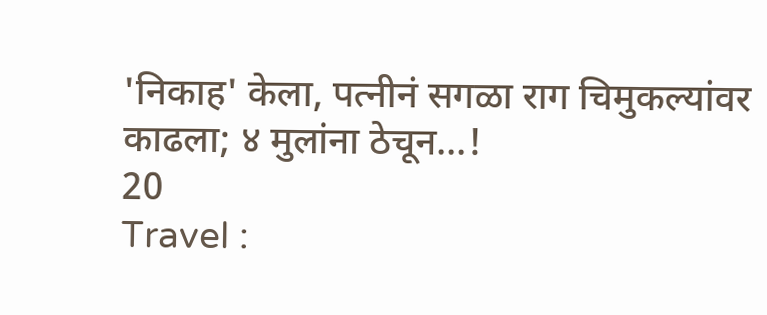'निकाह' केला, पत्नीनं सगळा राग चिमुकल्यांवर काढला; ४ मुलांना ठेचून...!
20
Travel :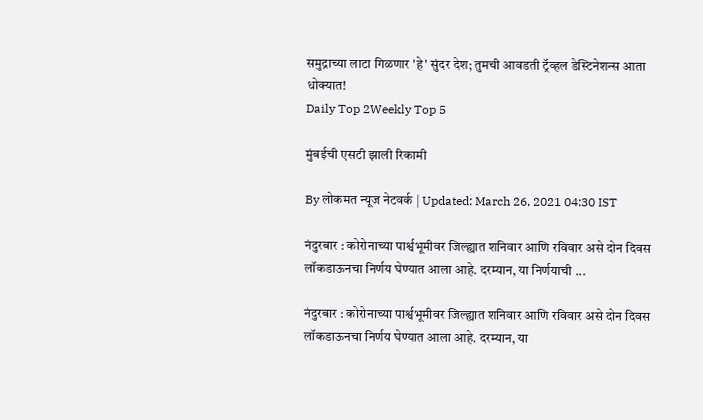समुद्राच्या लाटा गिळणार 'हे' सुंदर देश; तुमची आवडती ट्रॅव्हल डेस्टिनेशन्स आता धोक्यात!
Daily Top 2Weekly Top 5

मुंबईची एसटी झाली रिकामी

By लोकमत न्यूज नेटवर्क | Updated: March 26, 2021 04:30 IST

नंदुरबार : कोरोनाच्या पार्श्वभूमीवर जिल्ह्यात शनिवार आणि रविवार असे दोन दिवस लॉकडाऊनचा निर्णय घेण्यात आला आहे. दरम्यान, या निर्णयाची ...

नंदुरबार : कोरोनाच्या पार्श्वभूमीवर जिल्ह्यात शनिवार आणि रविवार असे दोन दिवस लॉकडाऊनचा निर्णय घेण्यात आला आहे. दरम्यान, या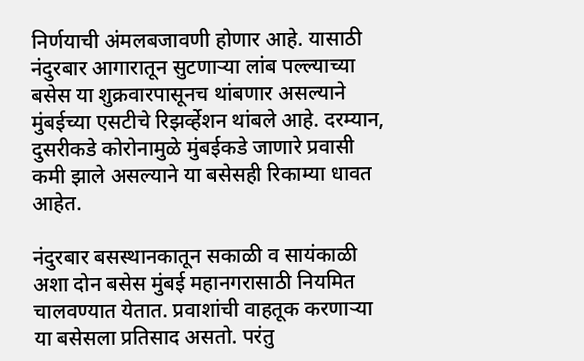निर्णयाची अंमलबजावणी होणार आहे. यासाठी नंदुरबार आगारातून सुटणाऱ्या लांब पल्ल्याच्या बसेस या शुक्रवारपासूनच थांबणार असल्याने मुंबईच्या एसटीचे रिझर्व्हेशन थांबले आहे. दरम्यान, दुसरीकडे कोरोनामुळे मुंबईकडे जाणारे प्रवासी कमी झाले असल्याने या बसेसही रिकाम्या धावत आहेत.

नंदुरबार बसस्थानकातून सकाळी व सायंकाळी अशा दोन बसेस मुंबई महानगरासाठी नियमित चालवण्यात येतात. प्रवाशांची वाहतूक करणाऱ्या या बसेसला प्रतिसाद असतो. परंतु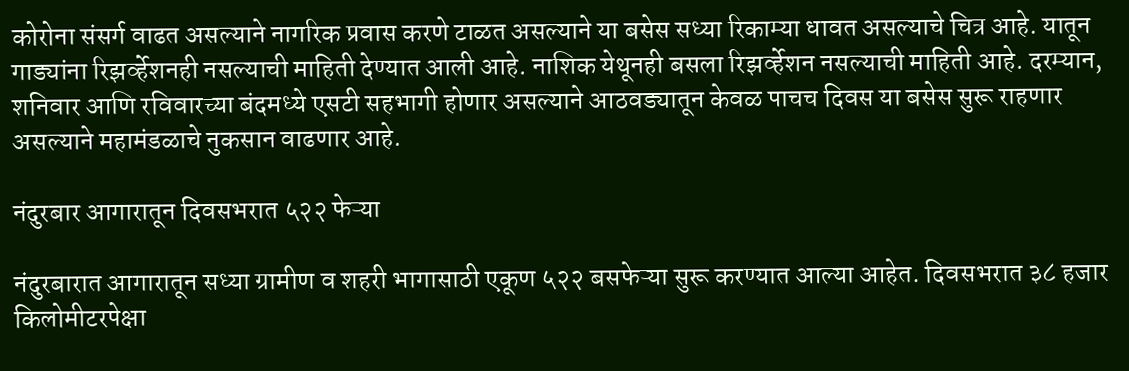कोरोना संसर्ग वाढत असल्याने नागरिक प्रवास करणे टाळत असल्याने या बसेस सध्या रिकाम्या धावत असल्याचे चित्र आहे. यातून गाड्यांना रिझर्व्हेशनही नसल्याची माहिती देण्यात आली आहे. नाशिक येथूनही बसला रिझर्व्हेशन नसल्याची माहिती आहे. दरम्यान, शनिवार आणि रविवारच्या बंदमध्ये एसटी सहभागी होणार असल्याने आठवड्यातून केवळ पाचच दिवस या बसेस सुरू राहणार असल्याने महामंडळाचे नुकसान वाढणार आहे.

नंदुरबार आगारातून दिवसभरात ५२२ फेऱ्या

नंदुरबारात आगारातून सध्या ग्रामीण व शहरी भागासाठी एकूण ५२२ बसफेऱ्या सुरू करण्यात आल्या आहेत. दिवसभरात ३८ हजार किलोमीटरपेक्षा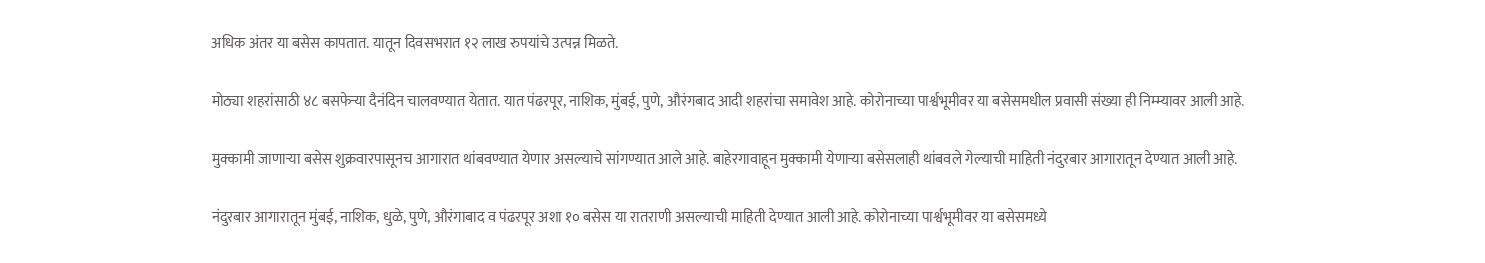अधिक अंतर या बसेस कापतात. यातून दिवसभरात १२ लाख रुपयांचे उत्पन्न मिळते.

मोठ्या शहरांसाठी ४८ बसफेऱ्या दैनंदिन चालवण्यात येतात. यात पंढरपूर, नाशिक, मुंबई, पुणे, औरंगबाद आदी शहरांचा समावेश आहे. कोरोनाच्या पार्श्वभूमीवर या बसेसमधील प्रवासी संख्या ही निम्म्यावर आली आहे.

मुक्कामी जाणाऱ्या बसेस शुक्रवारपासूनच आगारात थांबवण्यात येणार असल्याचे सांगण्यात आले आहे. बाहेरगावाहून मुक्कामी येणाऱ्या बसेसलाही थांबवले गेल्याची माहिती नंदुरबार आगारातून देण्यात आली आहे.

नंदुरबार आगारातून मुंबई, नाशिक, धुळे, पुणे, औरंगाबाद व पंढरपूर अशा १० बसेस या रातराणी असल्याची माहिती देण्यात आली आहे. कोरोनाच्या पार्श्वभूमीवर या बसेसमध्ये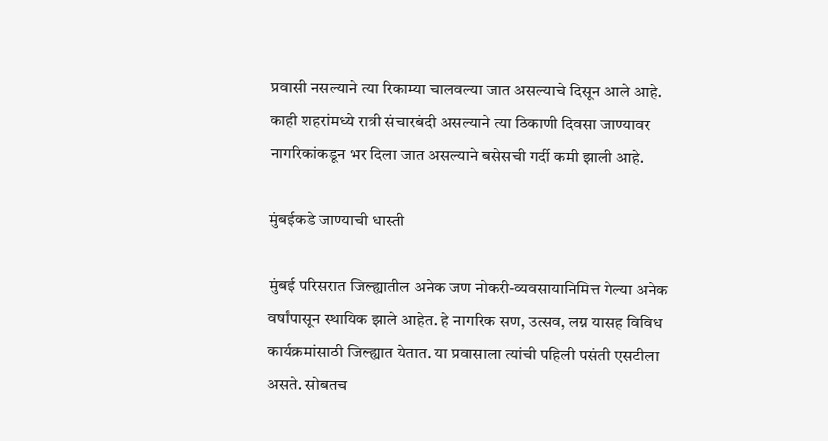प्रवासी नसल्याने त्या रिकाम्या चालवल्या जात असल्याचे दिसून आले आहे. काही शहरांमध्ये रात्री संचारबंदी असल्याने त्या ठिकाणी दिवसा जाण्यावर नागरिकांकडून भर दिला जात असल्याने बसेसची गर्दी कमी झाली आहे.

मुंबईकडे जाण्याची धास्ती

मुंबई परिसरात जिल्ह्यातील अनेक जण नोकरी-व्यवसायानिमित्त गेल्या अनेक वर्षांपासून स्थायिक झाले आहेत. हे नागरिक सण, उत्सव, लग्न यासह विविध कार्यक्रमांसाठी जिल्ह्यात येतात. या प्रवासाला त्यांची पहिली पसंती एसटीला असते. सोबतच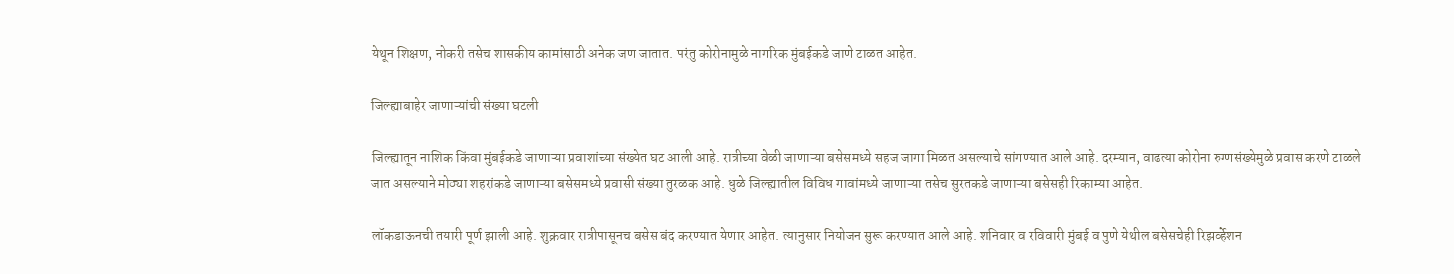येथून शिक्षण, नोकरी तसेच शासकीय कामांसाठी अनेक जण जातात. परंतु कोरोनामुळे नागरिक मुंबईकडे जाणे टाळत आहेत.

जिल्ह्याबाहेर जाणाऱ्यांची संख्या घटली

जिल्ह्यातून नाशिक किंवा मुंबईकडे जाणाऱ्या प्रवाशांच्या संख्येत घट आली आहे. रात्रीच्या वेळी जाणाऱ्या बसेसमध्ये सहज जागा मिळत असल्याचे सांगण्यात आले आहे. दरम्यान, वाढत्या कोरोना रुग्णसंख्येमुळे प्रवास करणे टाळले जात असल्याने मोठ्या शहरांकडे जाणाऱ्या बसेसमध्ये प्रवासी संख्या तुरळक आहे. धुळे जिल्ह्यातील विविध गावांमध्ये जाणाऱ्या तसेच सुरतकडे जाणाऱ्या बसेसही रिकाम्या आहेत.

लॉकडाऊनची तयारी पूर्ण झाली आहे. शुक्रवार रात्रीपासूनच बसेस बंद करण्यात येणार आहेत. त्यानुसार नियोजन सुरू करण्यात आले आहे. शनिवार व रविवारी मुंबई व पुणे येथील बसेसचेही रिझर्व्हेशन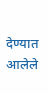देण्यात आलेले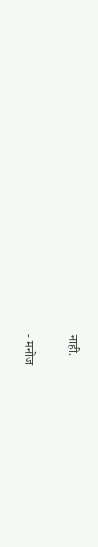नाही.

- मनोज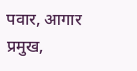पवार, आगार प्रमुख,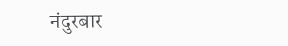नंदुरबार